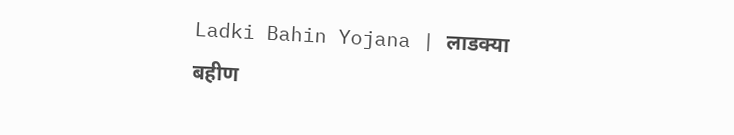Ladki Bahin Yojana | लाडक्या बहीण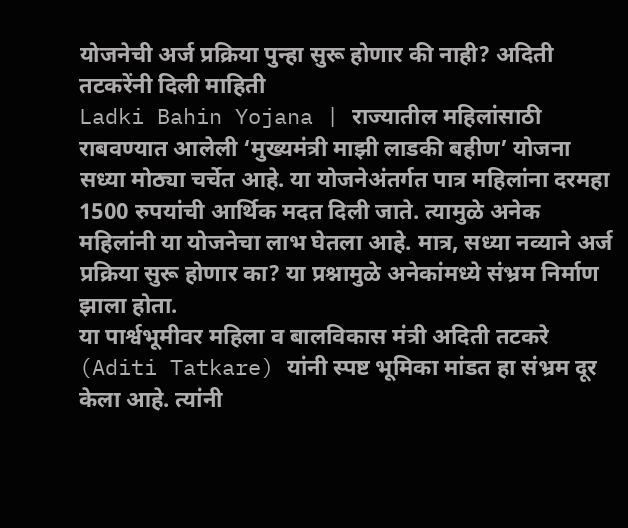योजनेची अर्ज प्रक्रिया पुन्हा सुरू होणार की नाही? अदिती तटकरेंनी दिली माहिती
Ladki Bahin Yojana | राज्यातील महिलांसाठी राबवण्यात आलेली ‘मुख्यमंत्री माझी लाडकी बहीण’ योजना सध्या मोठ्या चर्चेत आहे. या योजनेअंतर्गत पात्र महिलांना दरमहा 1500 रुपयांची आर्थिक मदत दिली जाते. त्यामुळे अनेक महिलांनी या योजनेचा लाभ घेतला आहे. मात्र, सध्या नव्याने अर्ज प्रक्रिया सुरू होणार का? या प्रश्नामुळे अनेकांमध्ये संभ्रम निर्माण झाला होता.
या पार्श्वभूमीवर महिला व बालविकास मंत्री अदिती तटकरे (Aditi Tatkare) यांनी स्पष्ट भूमिका मांडत हा संभ्रम दूर केला आहे. त्यांनी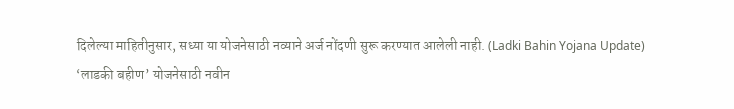दिलेल्या माहितीनुसार, सध्या या योजनेसाठी नव्याने अर्ज नोंदणी सुरू करण्यात आलेली नाही. (Ladki Bahin Yojana Update)
‘लाडकी बहीण’ योजनेसाठी नवीन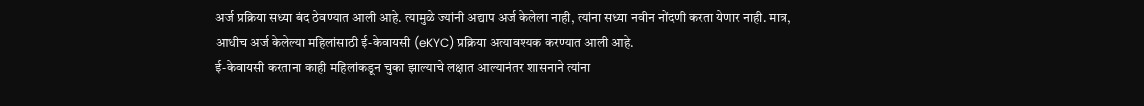अर्ज प्रक्रिया सध्या बंद ठेवण्यात आली आहे. त्यामुळे ज्यांनी अद्याप अर्ज केलेला नाही, त्यांना सध्या नवीन नोंदणी करता येणार नाही. मात्र, आधीच अर्ज केलेल्या महिलांसाठी ई-केवायसी (eKYC) प्रक्रिया अत्यावश्यक करण्यात आली आहे.
ई-केवायसी करताना काही महिलांकडून चुका झाल्याचे लक्षात आल्यानंतर शासनाने त्यांना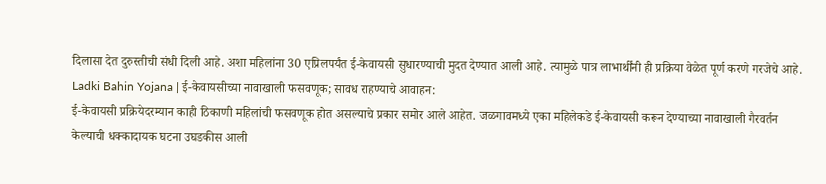दिलासा देत दुरुस्तीची संधी दिली आहे. अशा महिलांना 30 एप्रिलपर्यंत ई-केवायसी सुधारण्याची मुदत देण्यात आली आहे. त्यामुळे पात्र लाभार्थींनी ही प्रक्रिया वेळेत पूर्ण करणे गरजेचे आहे.
Ladki Bahin Yojana | ई-केवायसीच्या नावाखाली फसवणूक; सावध राहण्याचे आवाहन:
ई-केवायसी प्रक्रियेदरम्यान काही ठिकाणी महिलांची फसवणूक होत असल्याचे प्रकार समोर आले आहेत. जळगावमध्ये एका महिलेकडे ई-केवायसी करून देण्याच्या नावाखाली गैरवर्तन केल्याची धक्कादायक घटना उघडकीस आली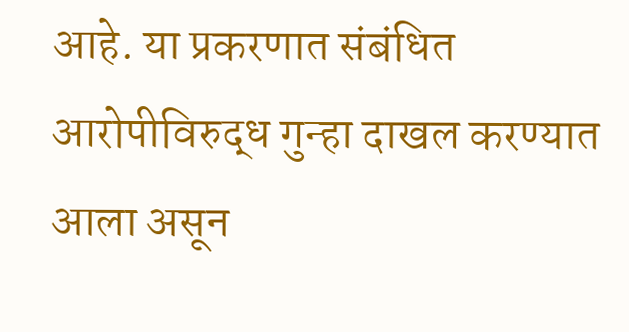आहे. या प्रकरणात संबंधित आरोपीविरुद्ध गुन्हा दाखल करण्यात आला असून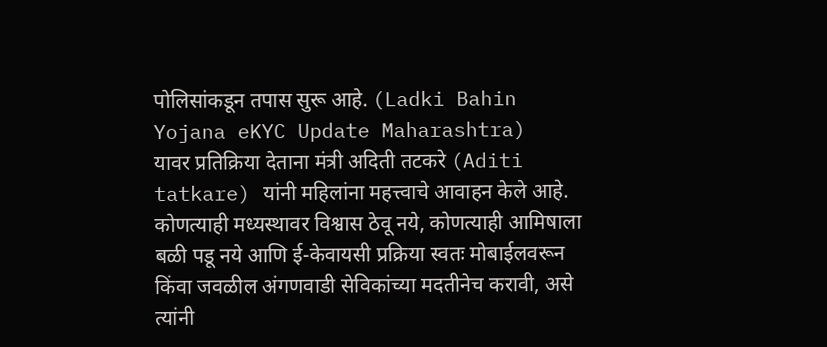पोलिसांकडून तपास सुरू आहे. (Ladki Bahin Yojana eKYC Update Maharashtra)
यावर प्रतिक्रिया देताना मंत्री अदिती तटकरे (Aditi tatkare) यांनी महिलांना महत्त्वाचे आवाहन केले आहे. कोणत्याही मध्यस्थावर विश्वास ठेवू नये, कोणत्याही आमिषाला बळी पडू नये आणि ई-केवायसी प्रक्रिया स्वतः मोबाईलवरून किंवा जवळील अंगणवाडी सेविकांच्या मदतीनेच करावी, असे त्यांनी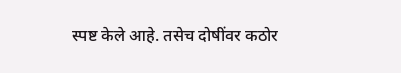स्पष्ट केले आहे. तसेच दोषींवर कठोर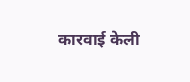कारवाई केली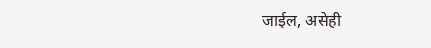जाईल, असेही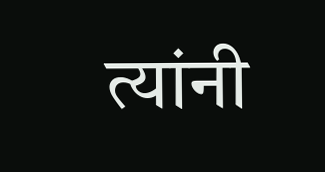त्यांनी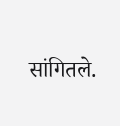सांगितले.